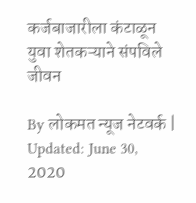कर्जबाजारीला कंटाळून युवा शेतकऱ्याने संपविले जीवन

By लोकमत न्यूज नेटवर्क | Updated: June 30, 2020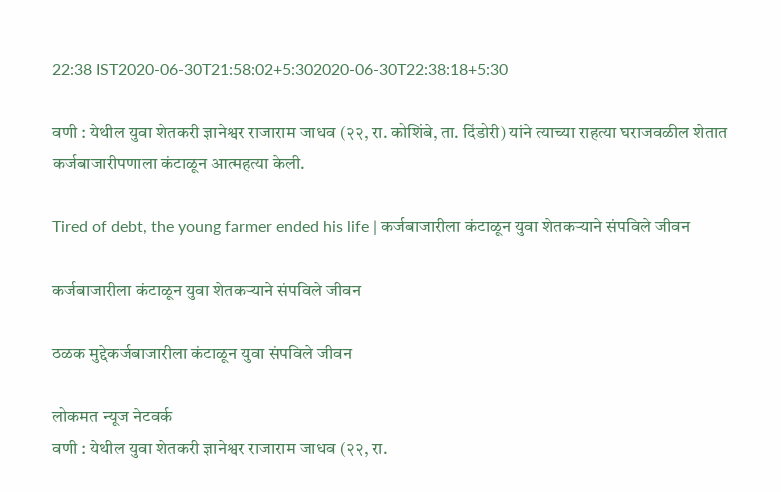22:38 IST2020-06-30T21:58:02+5:302020-06-30T22:38:18+5:30

वणी : येथील युवा शेतकरी ज्ञानेश्वर राजाराम जाधव (२२, रा. कोशिंबे, ता. दिंडोरी) यांने त्याच्या राहत्या घराजवळील शेतात कर्जबाजारीपणाला कंटाळून आत्महत्या केली.

Tired of debt, the young farmer ended his life | कर्जबाजारीला कंटाळून युवा शेतकऱ्याने संपविले जीवन

कर्जबाजारीला कंटाळून युवा शेतकऱ्याने संपविले जीवन

ठळक मुद्देकर्जबाजारीला कंटाळून युवा संपविले जीवन

लोकमत न्यूज नेटवर्क
वणी : येथील युवा शेतकरी ज्ञानेश्वर राजाराम जाधव (२२, रा.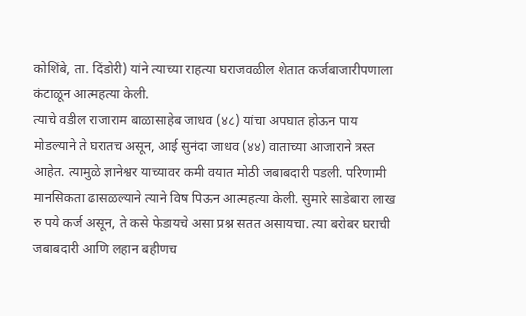कोशिंबे, ता. दिंडोरी) यांने त्याच्या राहत्या घराजवळील शेतात कर्जबाजारीपणाला कंटाळून आत्महत्या केली.
त्याचे वडील राजाराम बाळासाहेब जाधव (४८) यांचा अपघात होऊन पाय मोडल्याने ते घरातच असून, आई सुनंदा जाधव (४४) वाताच्या आजाराने त्रस्त आहेत. त्यामुळे ज्ञानेश्वर याच्यावर कमी वयात मोठी जबाबदारी पडली. परिणामी मानसिकता ढासळल्याने त्याने विष पिऊन आत्महत्या केली. सुमारे साडेबारा लाख रु पये कर्ज असून, ते कसे फेडायचे असा प्रश्न सतत असायचा. त्या बरोबर घराची जबाबदारी आणि लहान बहीणच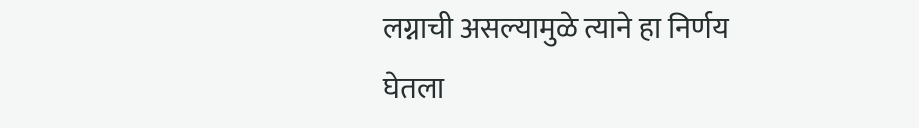लग्नाची असल्यामुळे त्याने हा निर्णय घेतला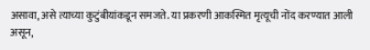असावा, असे त्याच्या कुटुंबीयांकडून समजते. या प्रकरणी आकस्मित मृत्यूची नोंद करण्यात आली असून,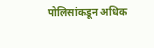पोलिसांकडून अधिक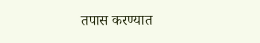तपास करण्यात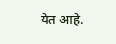येत आहे.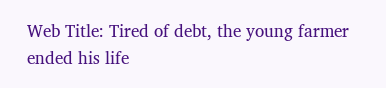Web Title: Tired of debt, the young farmer ended his life